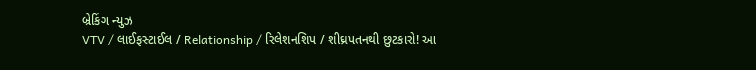બ્રેકિંગ ન્યુઝ
VTV / લાઈફસ્ટાઈલ / Relationship / રિલેશનશિપ / શીઘ્રપતનથી છુટકારો! આ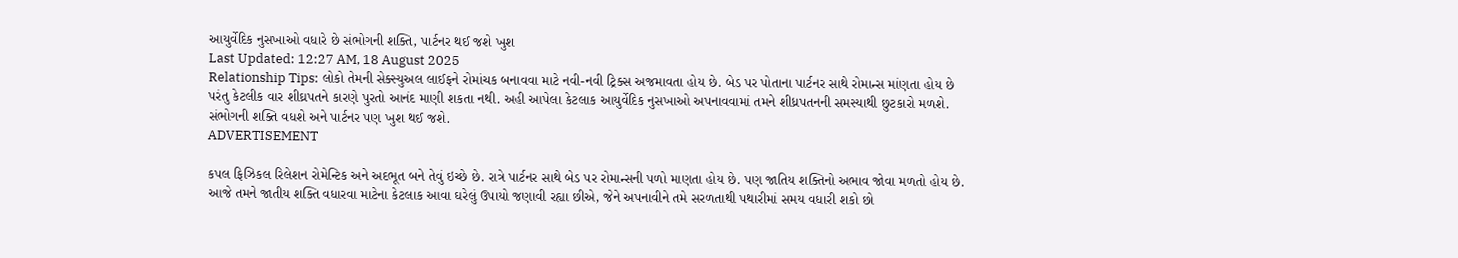આયુર્વેદિક નુસખાઓ વધારે છે સંભોગની શક્તિ, પાર્ટનર થઈ જશે ખુશ
Last Updated: 12:27 AM, 18 August 2025
Relationship Tips: લોકો તેમની સેક્સ્યુઅલ લાઈફને રોમાંચક બનાવવા માટે નવી-નવી ટ્રિક્સ અજમાવતા હોય છે. બેડ પર પોતાના પાર્ટનર સાથે રોમાન્સ માંણતા હોય છે પરંતુ કેટલીક વાર શીઘ્રપતને કારણે પુરતો આનંદ માણી શકતા નથી. અહી આપેલા કેટલાક આયુર્વેદિક નુસખાઓ અપનાવવામાં તમને શીધ્રપતનની સમસ્યાથી છુટકારો મળશે. સંભોગની શક્તિ વધશે અને પાર્ટનર પણ ખુશ થઈ જશે.
ADVERTISEMENT

કપલ ફિઝિકલ રિલેશન રોમેન્ટિક અને અદભૂત બને તેવું ઇચ્છે છે. રાત્રે પાર્ટનર સાથે બેડ પર રોમાન્સની પળો માણતા હોય છે. પણ જાતિય શક્તિનો અભાવ જોવા મળતો હોય છે. આજે તમને જાતીય શક્તિ વધારવા માટેના કેટલાક આવા ઘરેલું ઉપાયો જણાવી રહ્યા છીએ, જેને અપનાવીને તમે સરળતાથી પથારીમાં સમય વધારી શકો છો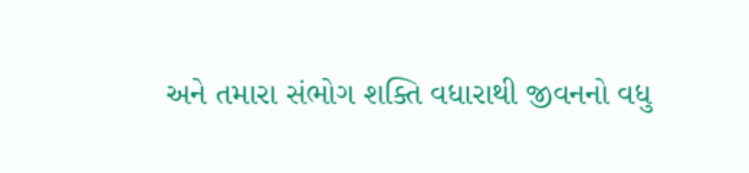અને તમારા સંભોગ શક્તિ વધારાથી જીવનનો વધુ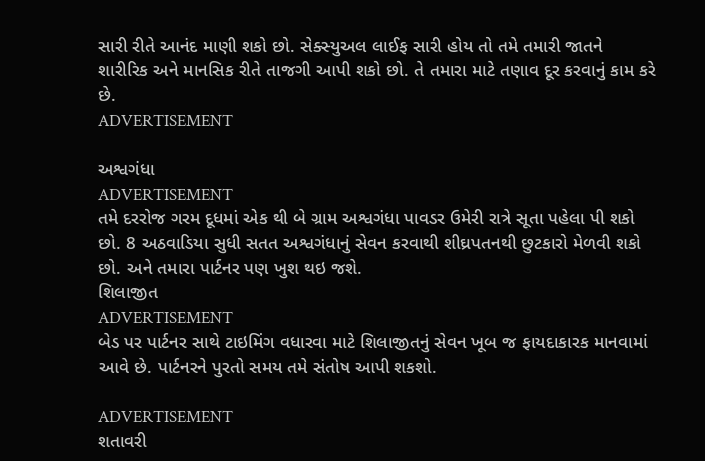સારી રીતે આનંદ માણી શકો છો. સેક્સ્યુઅલ લાઈફ સારી હોય તો તમે તમારી જાતને શારીરિક અને માનસિક રીતે તાજગી આપી શકો છો. તે તમારા માટે તણાવ દૂર કરવાનું કામ કરે છે.
ADVERTISEMENT

અશ્વગંધા
ADVERTISEMENT
તમે દરરોજ ગરમ દૂધમાં એક થી બે ગ્રામ અશ્વગંધા પાવડર ઉમેરી રાત્રે સૂતા પહેલા પી શકો છો. 8 અઠવાડિયા સુધી સતત અશ્વગંધાનું સેવન કરવાથી શીઘ્રપતનથી છુટકારો મેળવી શકો છો. અને તમારા પાર્ટનર પણ ખુશ થઇ જશે.
શિલાજીત
ADVERTISEMENT
બેડ પર પાર્ટનર સાથે ટાઇમિંગ વધારવા માટે શિલાજીતનું સેવન ખૂબ જ ફાયદાકારક માનવામાં આવે છે. પાર્ટનરને પુરતો સમય તમે સંતોષ આપી શકશો.

ADVERTISEMENT
શતાવરી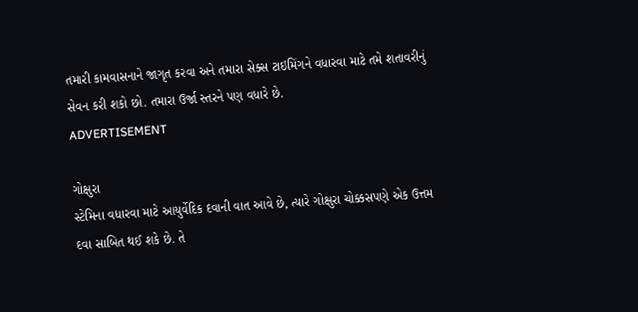તમારી કામવાસનાને જાગૃત કરવા અને તમારા સેક્સ ટાઇમિંગને વધારવા માટે તમે શતાવરીનું સેવન કરી શકો છો. તમારા ઉર્જા સ્તરને પણ વધારે છે.
ADVERTISEMENT

ગોક્ષુરા
સ્ટેમિના વધારવા માટે આયુર્વેદિક દવાની વાત આવે છે, ત્યારે ગોક્ષુરા ચોક્કસપણે એક ઉત્તમ દવા સાબિત થઈ શકે છે. તે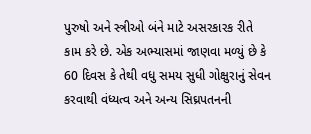પુરુષો અને સ્ત્રીઓ બંને માટે અસરકારક રીતે કામ કરે છે. એક અભ્યાસમાં જાણવા મળ્યું છે કે 60 દિવસ કે તેથી વધુ સમય સુધી ગોક્ષુરાનું સેવન કરવાથી વંધ્યત્વ અને અન્ય સિઘ્રપતનની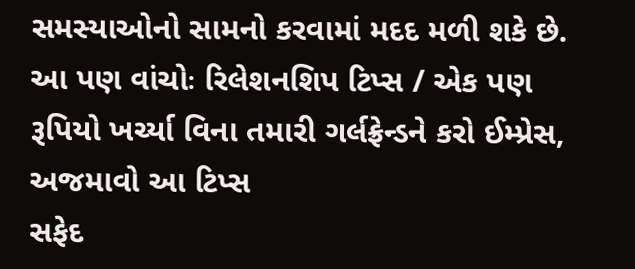સમસ્યાઓનો સામનો કરવામાં મદદ મળી શકે છે.
આ પણ વાંચોઃ રિલેશનશિપ ટિપ્સ / એક પણ રૂપિયો ખર્ચ્યા વિના તમારી ગર્લફ્રેન્ડને કરો ઈમ્પ્રેસ, અજમાવો આ ટિપ્સ
સફેદ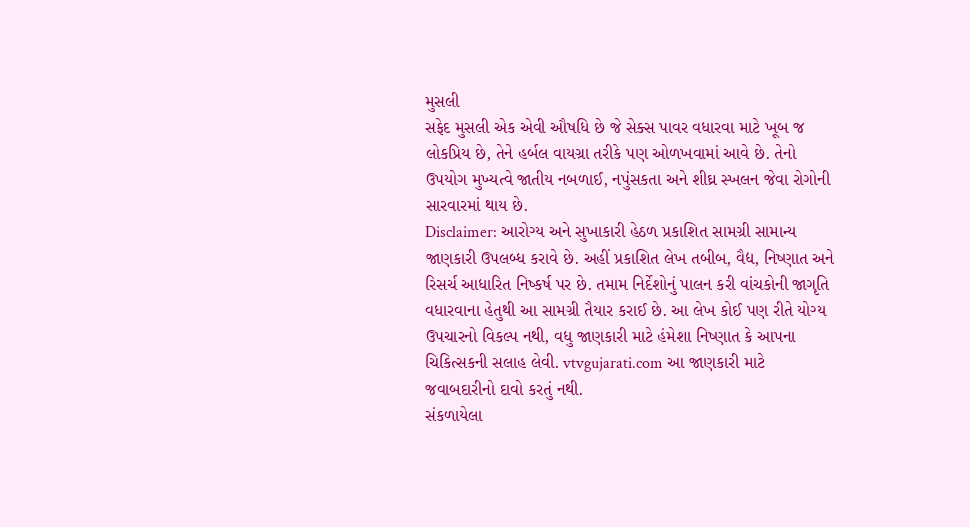મુસલી
સફેદ મુસલી એક એવી ઔષધિ છે જે સેક્સ પાવર વધારવા માટે ખૂબ જ લોકપ્રિય છે, તેને હર્બલ વાયગ્રા તરીકે પણ ઓળખવામાં આવે છે. તેનો ઉપયોગ મુખ્યત્વે જાતીય નબળાઈ, નપુંસકતા અને શીઘ્ર સ્ખલન જેવા રોગોની સારવારમાં થાય છે.
Disclaimer: આરોગ્ય અને સુખાકારી હેઠળ પ્રકાશિત સામગ્રી સામાન્ય જાણકારી ઉપલબ્ધ કરાવે છે. અહીં પ્રકાશિત લેખ તબીબ, વૈદ્ય, નિષ્ણાત અને રિસર્ચ આધારિત નિષ્કર્ષ પર છે. તમામ નિર્દેશોનું પાલન કરી વાંચકોની જાગૃતિ વધારવાના હેતુથી આ સામગ્રી તૈયાર કરાઈ છે. આ લેખ કોઈ પણ રીતે યોગ્ય ઉપચારનો વિકલ્પ નથી, વધુ જાણકારી માટે હંમેશા નિષ્ણાત કે આપના ચિકિત્સકની સલાહ લેવી. vtvgujarati.com આ જાણકારી માટે જવાબદારીનો દાવો કરતું નથી.
સંકળાયેલા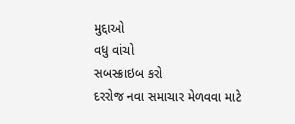મુદ્દાઓ
વધુ વાંચો
સબસ્ક્રાઇબ કરો
દરરોજ નવા સમાચાર મેળવવા માટે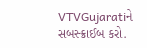VTVGujaratiને સબસ્ક્રાઈબ કરો.